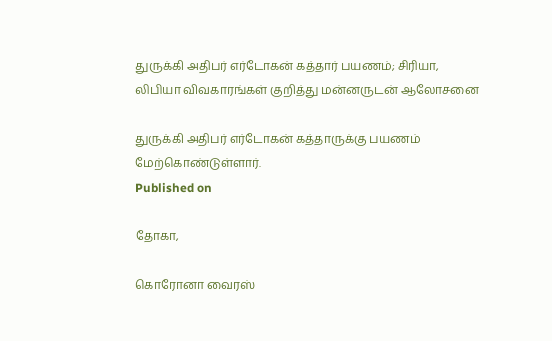துருக்கி அதிபர் எர்டோகன் கத்தார் பயணம்; சிரியா, லிபியா விவகாரங்கள் குறித்து மன்னருடன் ஆலோசனை

துருக்கி அதிபர் எர்டோகன் கத்தாருக்கு பயணம் மேற்கொண்டுள்ளார்.
Published on

தோகா,

கொரோனா வைரஸ்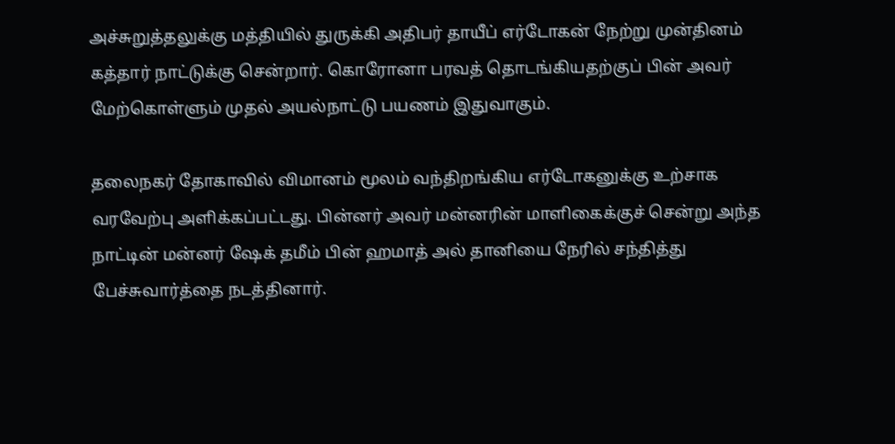அச்சுறுத்தலுக்கு மத்தியில் துருக்கி அதிபர் தாயீப் எர்டோகன் நேற்று முன்தினம் கத்தார் நாட்டுக்கு சென்றார். கொரோனா பரவத் தொடங்கியதற்குப் பின் அவர் மேற்கொள்ளும் முதல் அயல்நாட்டு பயணம் இதுவாகும்.

தலைநகர் தோகாவில் விமானம் மூலம் வந்திறங்கிய எர்டோகனுக்கு உற்சாக வரவேற்பு அளிக்கப்பட்டது. பின்னர் அவர் மன்னரின் மாளிகைக்குச் சென்று அந்த நாட்டின் மன்னர் ஷேக் தமீம் பின் ஹமாத் அல் தானியை நேரில் சந்தித்து பேச்சுவார்த்தை நடத்தினார்.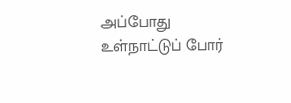அப்போது உள்நாட்டுப் போர்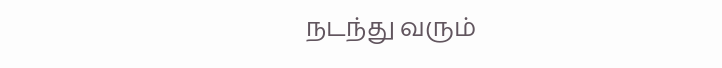நடந்து வரும்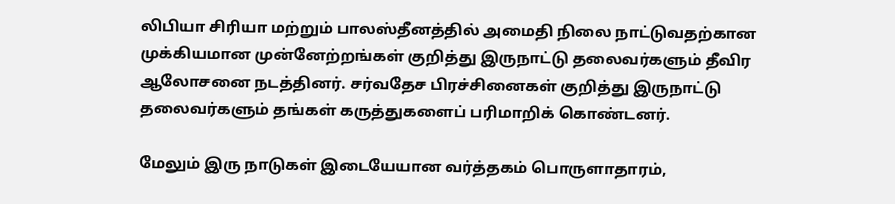லிபியா சிரியா மற்றும் பாலஸ்தீனத்தில் அமைதி நிலை நாட்டுவதற்கான முக்கியமான முன்னேற்றங்கள் குறித்து இருநாட்டு தலைவர்களும் தீவிர ஆலோசனை நடத்தினர். சர்வதேச பிரச்சினைகள் குறித்து இருநாட்டு தலைவர்களும் தங்கள் கருத்துகளைப் பரிமாறிக் கொண்டனர்.

மேலும் இரு நாடுகள் இடையேயான வர்த்தகம் பொருளாதாரம்,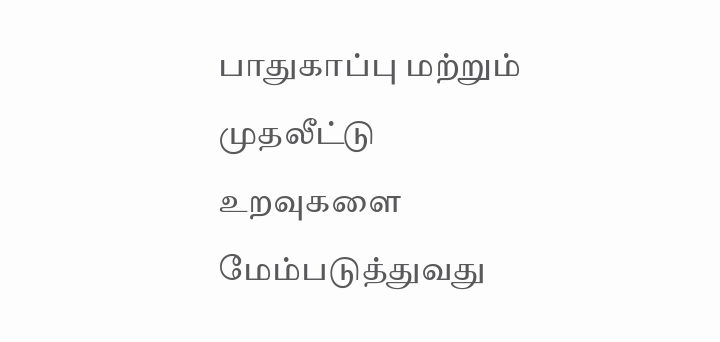பாதுகாப்பு மற்றும் முதலீட்டு உறவுகளை மேம்படுத்துவது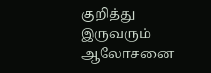குறித்து இருவரும் ஆலோசனை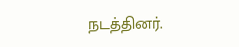நடத்தினர்.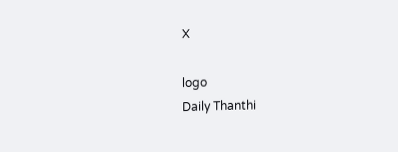X

logo
Daily Thanthi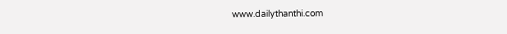www.dailythanthi.com